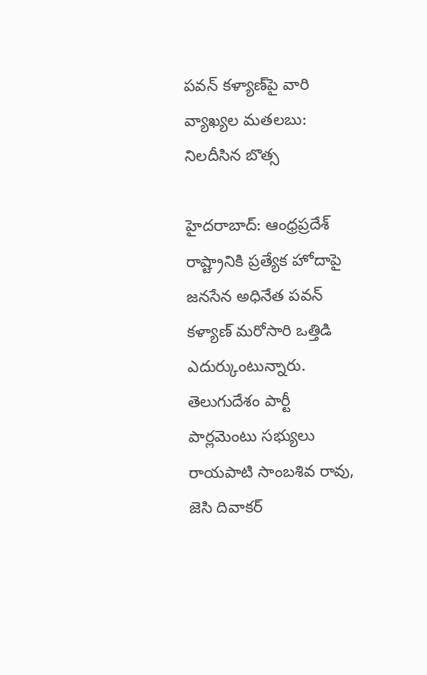పవన్ కళ్యాణ్‌పై వారి వ్యాఖ్యల మతలబు: నిలదీసిన బొత్స

హైదరాబాద్: ఆంధ్రప్రదేశ్ రాష్ట్రానికి ప్రత్యేక హోదాపై జనసేన అధినేత పవన్ కళ్యాణ్ మరోసారి ఒత్తిడి ఎదుర్కుంటున్నారు. తెలుగుదేశం పార్టీ పార్లమెంటు సభ్యులు రాయపాటి సాంబశివ రావు, జెసి దివాకర్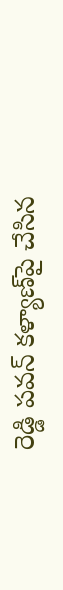రెడ్డి పవన్ కళ్యాణ్‌పై చేసిన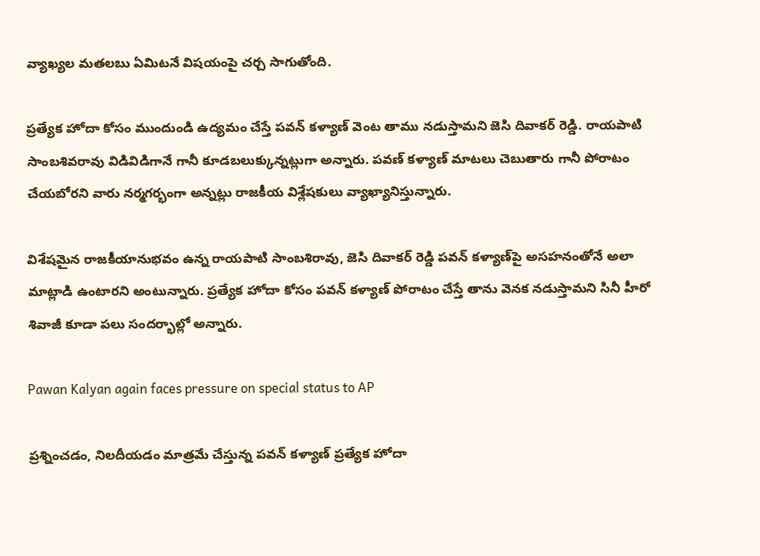వ్యాఖ్యల మతలబు ఏమిటనే విషయంపై చర్చ సాగుతోంది.

ప్రత్యేక హోదా కోసం ముందుండి ఉద్యమం చేస్తే పవన్ కళ్యాణ్ వెంట తాము నడుస్తామని జెసి దివాకర్ రెడ్డి. రాయపాటి సాంబశివరావు విడివిడిగానే గానీ కూడబలుక్కున్నట్లుగా అన్నారు. పవణ్ కళ్యాణ్ మాటలు చెబుతారు గానీ పోరాటం చేయబోరని వారు నర్మగర్భంగా అన్నట్లు రాజకీయ విశ్లేషకులు వ్యాఖ్యానిస్తున్నారు.

విశేషమైన రాజకీయానుభవం ఉన్న రాయపాటి సాంబశిరావు, జెసి దివాకర్ రెడ్డి పవన్ కళ్యాణ్‌పై అసహనంతోనే అలా మాట్లాడి ఉంటారని అంటున్నారు. ప్రత్యేక హోదా కోసం పవన్ కళ్యాణ్ పోరాటం చేస్తే తాను వెనక నడుస్తామని సినీ హీరో శివాజీ కూడా పలు సందర్భాల్లో అన్నారు.

Pawan Kalyan again faces pressure on special status to AP

ప్రశ్నించడం, నిలదీయడం మాత్రమే చేస్తున్న పవన్ కళ్యాణ్ ప్రత్యేక హోదా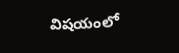విషయంలో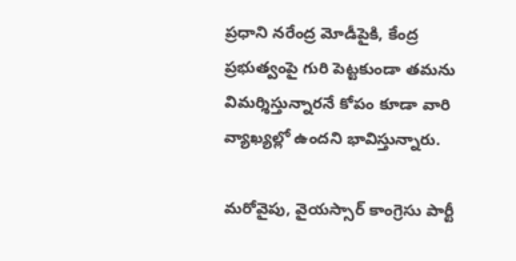ప్రధాని నరేంద్ర మోడీపైకి, కేంద్ర ప్రభుత్వంపై గురి పెట్టకుండా తమను విమర్శిస్తున్నారనే కోపం కూడా వారి వ్యాఖ్యల్లో ఉందని భావిస్తున్నారు.

మరోవైపు, వైయస్సార్ కాంగ్రెసు పార్టీ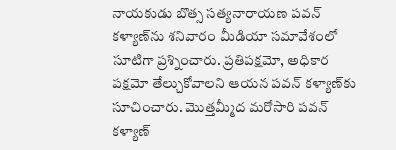నాయకుడు బొత్స సత్యనారాయణ పవన్ కళ్యాణ్‌ను శనివారం మీడియా సమావేశంలో సూటిగా ప్రశ్నించారు. ప్రతిపక్షమో, అధికార పక్షమో తేల్చుకోవాలని ఆయన పవన్ కళ్యాణ్‌కు సూచించారు. మొత్తమ్మీద మరోసారి పవన్ కళ్యాణ్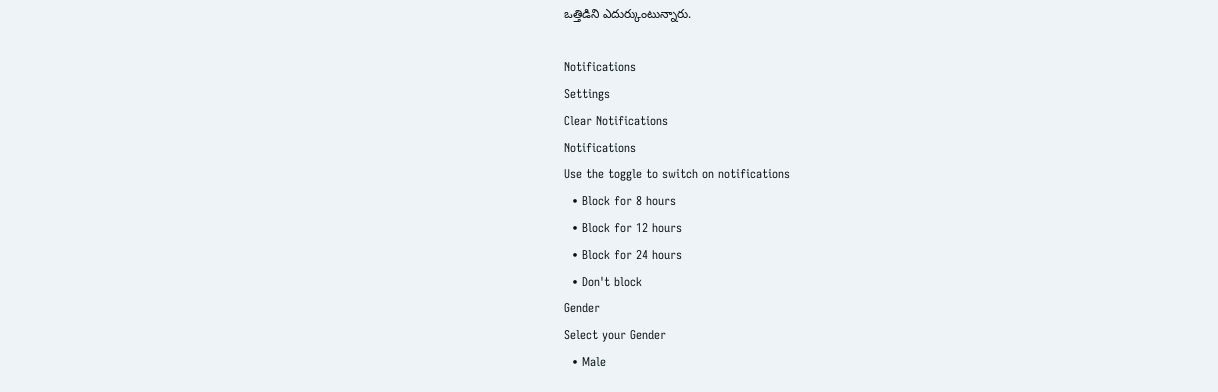ఒత్తిడిని ఎదుర్కుంటున్నారు.

Notifications
Settings
Clear Notifications
Notifications
Use the toggle to switch on notifications
  • Block for 8 hours
  • Block for 12 hours
  • Block for 24 hours
  • Don't block
Gender
Select your Gender
  • Male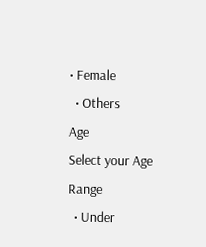• Female
  • Others
Age
Select your Age Range
  • Under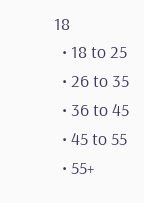18
  • 18 to 25
  • 26 to 35
  • 36 to 45
  • 45 to 55
  • 55+